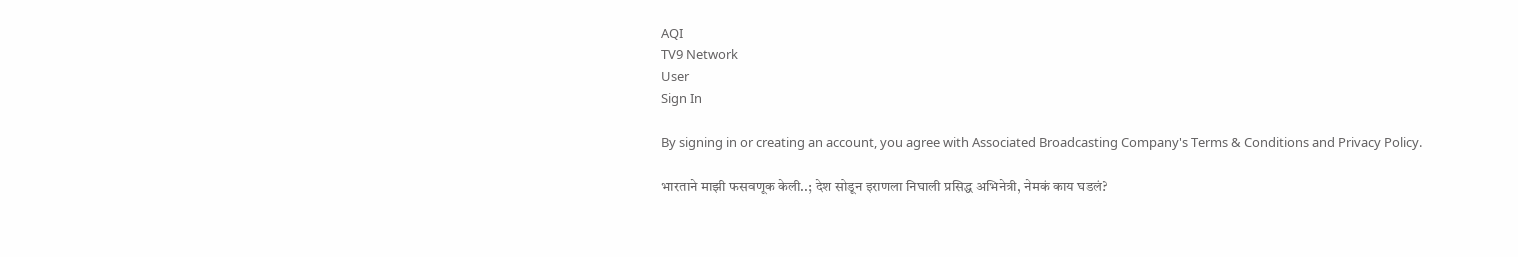AQI
TV9 Network
User
Sign In

By signing in or creating an account, you agree with Associated Broadcasting Company's Terms & Conditions and Privacy Policy.

भारताने माझी फसवणूक केली..; देश सोडून इराणला निघाली प्रसिद्ध अभिनेत्री, नेमकं काय घडलं?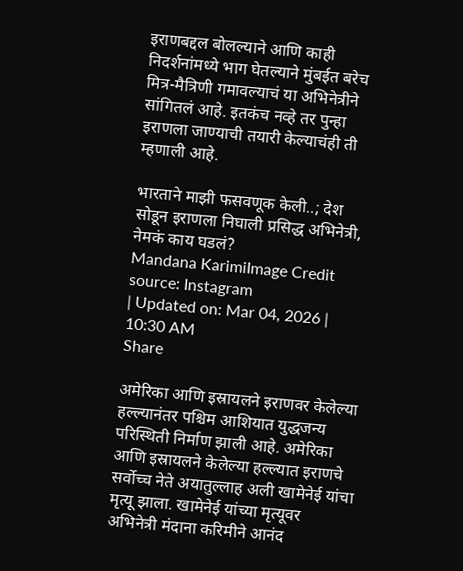इराणबद्दल बोलल्याने आणि काही निदर्शनांमध्ये भाग घेतल्याने मुंबईत बरेच मित्र-मैत्रिणी गमावल्याचं या अभिनेत्रीने सांगितलं आहे. इतकंच नव्हे तर पुन्हा इराणला जाण्याची तयारी केल्याचंही ती म्हणाली आहे.

भारताने माझी फसवणूक केली..; देश सोडून इराणला निघाली प्रसिद्ध अभिनेत्री, नेमकं काय घडलं?
Mandana KarimiImage Credit source: Instagram
| Updated on: Mar 04, 2026 | 10:30 AM
Share

अमेरिका आणि इस्रायलने इराणवर केलेल्या हल्ल्यानंतर पश्चिम आशियात युद्धजन्य परिस्थिती निर्माण झाली आहे. अमेरिका आणि इस्रायलने केलेल्या हल्ल्यात इराणचे सर्वोच्च नेते अयातुल्लाह अली खामेनेई यांचा मृत्यू झाला. खामेनेई यांच्या मृत्यूवर अभिनेत्री मंदाना करिमीने आनंद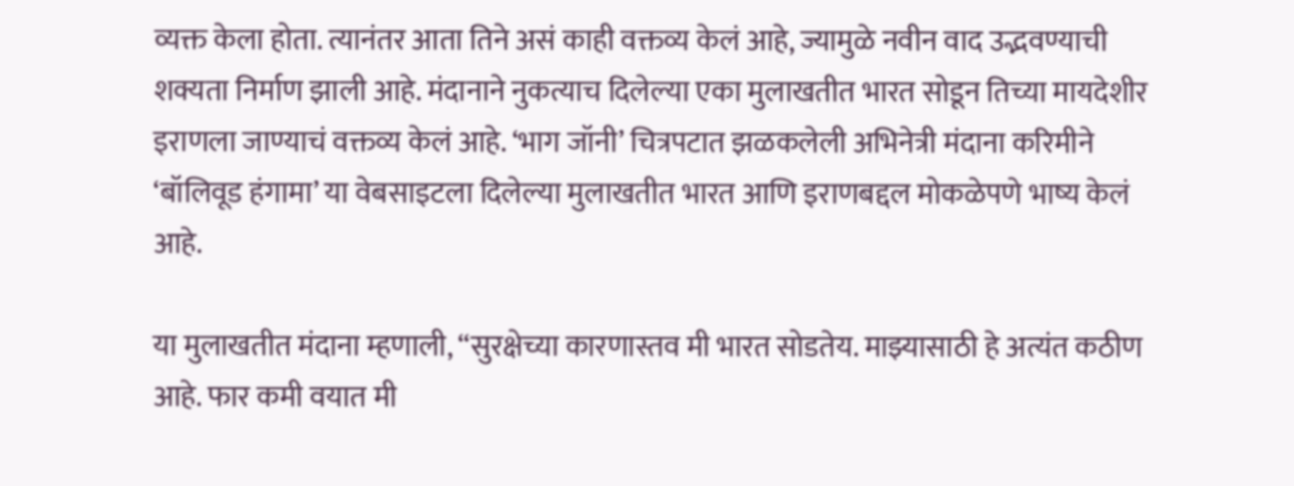व्यक्त केला होता. त्यानंतर आता तिने असं काही वक्तव्य केलं आहे, ज्यामुळे नवीन वाद उद्भवण्याची शक्यता निर्माण झाली आहे. मंदानाने नुकत्याच दिलेल्या एका मुलाखतीत भारत सोडून तिच्या मायदेशीर इराणला जाण्याचं वक्तव्य केलं आहे. ‘भाग जॉनी’ चित्रपटात झळकलेली अभिनेत्री मंदाना करिमीने ‘बॉलिवूड हंगामा’ या वेबसाइटला दिलेल्या मुलाखतीत भारत आणि इराणबद्दल मोकळेपणे भाष्य केलं आहे.

या मुलाखतीत मंदाना म्हणाली, “सुरक्षेच्या कारणास्तव मी भारत सोडतेय. माझ्यासाठी हे अत्यंत कठीण आहे. फार कमी वयात मी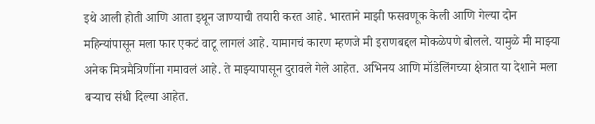इथे आली होती आणि आता इथून जाण्याची तयारी करत आहे. भारताने माझी फसवणूक केली आणि गेल्या दोन महिन्यांपासून मला फार एकटं वाटू लागलं आहे. यामागचं कारण म्हणजे मी इराणबद्दल मोकळेपणे बोलले. यामुळे मी माझ्या अनेक मित्रमैत्रिणींना गमावलं आहे. ते माझ्यापासून दुरावले गेले आहेत. अभिनय आणि मॉडेलिंगच्या क्षेत्रात या देशाने मला बऱ्याच संधी दिल्या आहेत.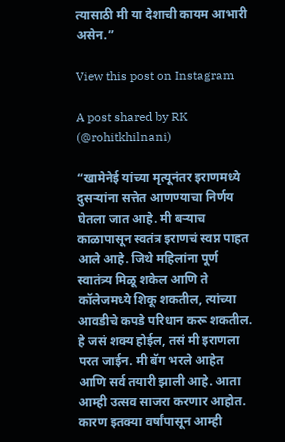त्यासाठी मी या देशाची कायम आभारी असेन.”

View this post on Instagram

A post shared by RK (@rohitkhilnani)

“खामेनेई यांच्या मृत्यूनंतर इराणमध्ये दुसऱ्यांना सत्तेत आणण्याचा निर्णय घेतला जात आहे. मी बऱ्याच काळापासून स्वतंत्र इराणचं स्वप्न पाहत आले आहे. जिथे महिलांना पूर्ण स्वातंत्र्य मिळू शकेल आणि ते कॉलेजमध्ये शिकू शकतील, त्यांच्या आवडीचे कपडे परिधान करू शकतील. हे जसं शक्य होईल, तसं मी इराणला परत जाईन. मी बॅग भरले आहेत आणि सर्व तयारी झाली आहे. आता आम्ही उत्सव साजरा करणार आहोत. कारण इतक्या वर्षांपासून आम्ही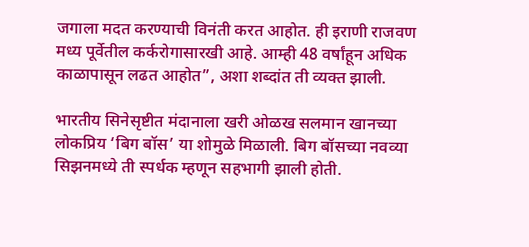जगाला मदत करण्याची विनंती करत आहोत. ही इराणी राजवण मध्य पूर्वेतील कर्करोगासारखी आहे. आम्ही 48 वर्षांहून अधिक काळापासून लढत आहोत”, अशा शब्दांत ती व्यक्त झाली.

भारतीय सिनेसृष्टीत मंदानाला खरी ओळख सलमान खानच्या लोकप्रिय ‘बिग बॉस’ या शोमुळे मिळाली. बिग बॉसच्या नवव्या सिझनमध्ये ती स्पर्धक म्हणून सहभागी झाली होती.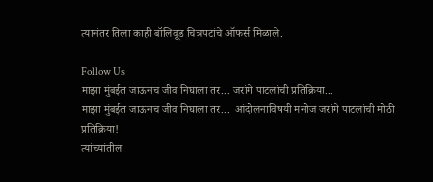त्यानंतर तिला काही बॉलिवूड चित्रपटांचे ऑफर्स मिळाले.

Follow Us
माझा मुंबईत जाऊनच जीव निघाला तर... जरांगे पाटलांची प्रतिक्रिया...
माझा मुंबईत जाऊनच जीव निघाला तर...  आंदोलनाविषयी मनोज जरांगे पाटलांची मोठी प्रतिक्रिया!
त्यांच्यांतील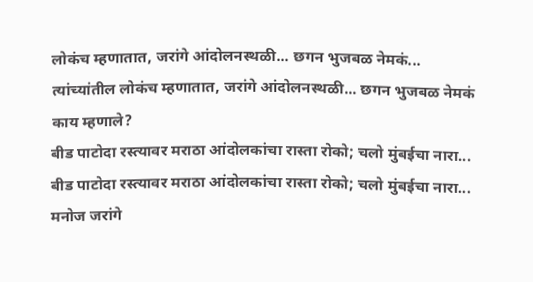लोकंच म्हणातात, जरांगे आंदोलनस्थळी... छगन भुजबळ नेमकं...
त्यांच्यांतील लोकंच म्हणातात, जरांगे आंदोलनस्थळी... छगन भुजबळ नेमकं काय म्हणाले?
बीड पाटोदा रस्त्यावर मराठा आंदोलकांचा रास्ता रोको; चलो मुंबईचा नारा...
बीड पाटोदा रस्त्यावर मराठा आंदोलकांचा रास्ता रोको; चलो मुंबईचा नारा...
मनोज जरांगे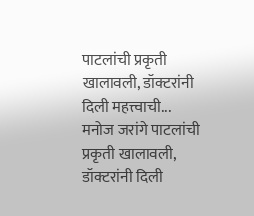पाटलांची प्रकृती खालावली, डॉक्टरांनी दिली महत्त्वाची...
मनोज जरांगे पाटलांची प्रकृती खालावली, डॉक्टरांनी दिली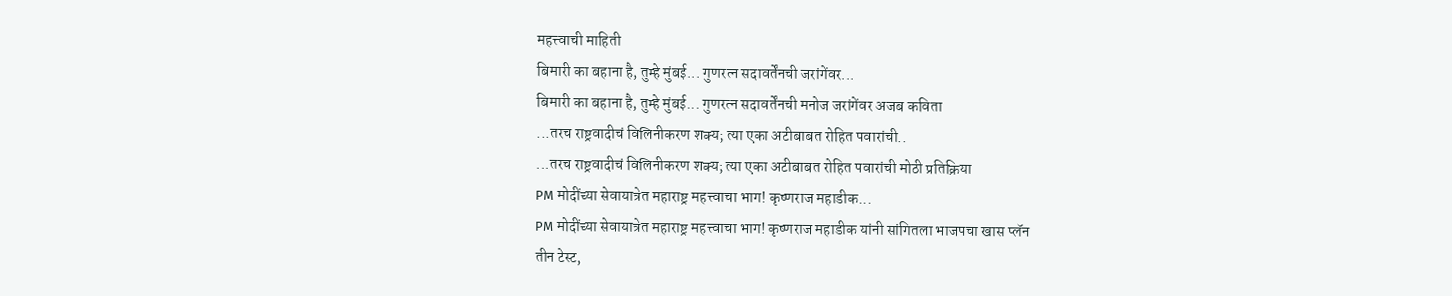महत्त्वाची माहिती
बिमारी का बहाना है, तुम्हे मुंबई... गुणरत्न सदावर्तेंनची जरांगेंवर...
बिमारी का बहाना है, तुम्हे मुंबई... गुणरत्न सदावर्तेंनची मनोज जरांगेंवर अजब कविता
...तरच राष्ट्रवादीचं विलिनीकरण शक्य; त्या एका अटीबाबत रोहित पवारांची..
...तरच राष्ट्रवादीचं विलिनीकरण शक्य; त्या एका अटीबाबत रोहित पवारांची मोठी प्रतिक्रिया
PM मोदींच्या सेवायात्रेत महाराष्ट्र महत्त्वाचा भाग! कृष्णराज महाडीक...
PM मोदींच्या सेवायात्रेत महाराष्ट्र महत्त्वाचा भाग! कृष्णराज महाडीक यांनी सांगितला भाजपचा खास प्लॅन
तीन टेस्ट,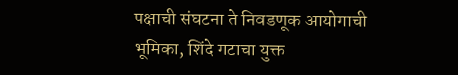पक्षाची संघटना ते निवडणूक आयोगाची भूमिका, शिंदे गटाचा युक्त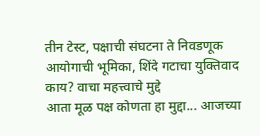तीन टेस्ट, पक्षाची संघटना ते निवडणूक आयोगाची भूमिका, शिंदे गटाचा युक्तिवाद काय? वाचा महत्त्वाचे मुद्दे
आता मूळ पक्ष कोणता हा मुद्दा... आजच्या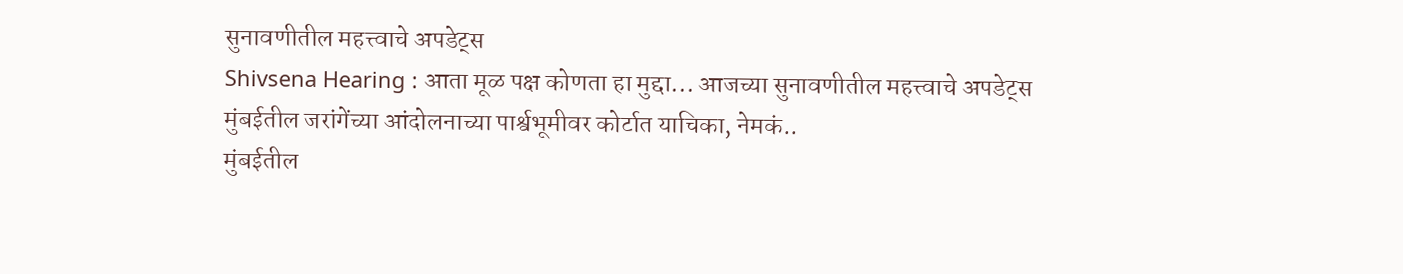सुनावणीतील महत्त्वाचे अपडेट्स
Shivsena Hearing : आता मूळ पक्ष कोणता हा मुद्दा... आजच्या सुनावणीतील महत्त्वाचे अपडेट्स
मुंबईतील जरांगेंच्या आंदोलनाच्या पार्श्वभूमीवर कोर्टात याचिका, नेमकं..
मुंबईतील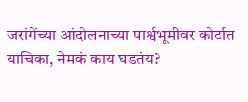जरांगेंच्या आंदोलनाच्या पार्श्वभूमीवर कोर्टात याचिका, नेमकं काय घडतंय?